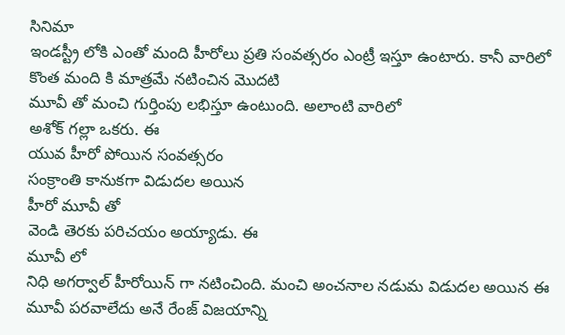సినిమా
ఇండస్ట్రీ లోకి ఎంతో మంది హీరోలు ప్రతి సంవత్సరం ఎంట్రీ ఇస్తూ ఉంటారు. కానీ వారిలో కొంత మంది కి మాత్రమే నటించిన మొదటి
మూవీ తో మంచి గుర్తింపు లభిస్తూ ఉంటుంది. అలాంటి వారిలో
అశోక్ గల్లా ఒకరు. ఈ
యువ హీరో పోయిన సంవత్సరం
సంక్రాంతి కానుకగా విడుదల అయిన
హీరో మూవీ తో
వెండి తెరకు పరిచయం అయ్యాడు. ఈ
మూవీ లో
నిధి అగర్వాల్ హీరోయిన్ గా నటించింది. మంచి అంచనాల నడుమ విడుదల అయిన ఈ
మూవీ పరవాలేదు అనే రేంజ్ విజయాన్ని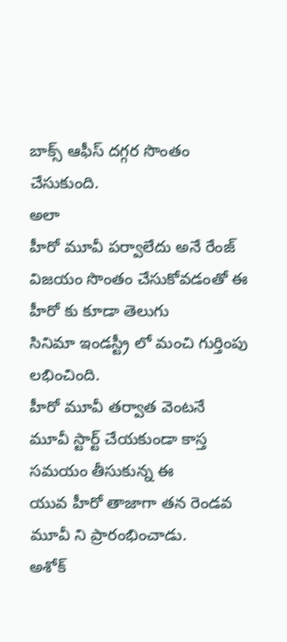బాక్స్ ఆఫీస్ దగ్గర సొంతం చేసుకుంది.
అలా
హీరో మూవీ పర్వాలేదు అనే రేంజ్ విజయం సొంతం చేసుకోవడంతో ఈ
హీరో కు కూడా తెలుగు
సినిమా ఇండస్ట్రీ లో మంచి గుర్తింపు లభించింది.
హీరో మూవీ తర్వాత వెంటనే
మూవీ స్టార్ట్ చేయకుండా కాస్త సమయం తీసుకున్న ఈ
యువ హీరో తాజాగా తన రెండవ
మూవీ ని ప్రారంభించాడు.
అశోక్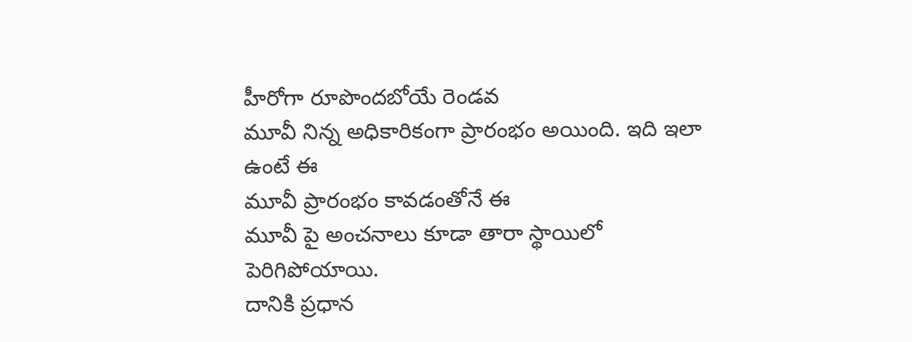హీరోగా రూపొందబోయే రెండవ
మూవీ నిన్న అధికారికంగా ప్రారంభం అయింది. ఇది ఇలా ఉంటే ఈ
మూవీ ప్రారంభం కావడంతోనే ఈ
మూవీ పై అంచనాలు కూడా తారా స్థాయిలో పెరిగిపోయాయి.
దానికి ప్రధాన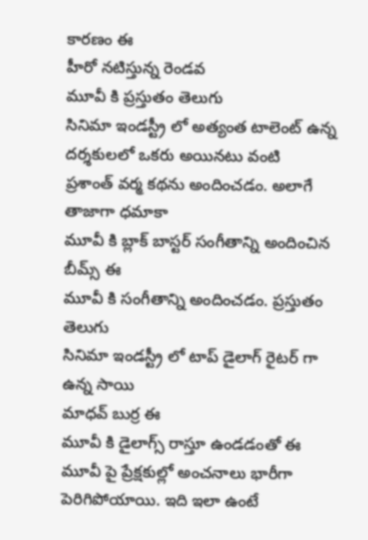కారణం ఈ
హీరో నటిస్తున్న రెండవ
మూవీ కి ప్రస్తుతం తెలుగు
సినిమా ఇండస్ట్రీ లో అత్యంత టాలెంట్ ఉన్న దర్శకులలో ఒకరు అయినటు వంటి
ప్రశాంత్ వర్మ కథను అందించడం. అలాగే తాజాగా ధమాకా
మూవీ కి బ్లాక్ బాస్టర్ సంగీతాన్ని అందించిన బీమ్స్ ఈ
మూవీ కి సంగీతాన్ని అందించడం. ప్రస్తుతం తెలుగు
సినిమా ఇండస్ట్రీ లో టాప్ డైలాగ్ రైటర్ గా ఉన్న సాయి
మాధవ్ బుర్ర ఈ
మూవీ కి డైలాగ్స్ రాస్తూ ఉండడంతో ఈ
మూవీ పై ప్రేక్షకుల్లో అంచనాలు భారీగా పెరిగిపోయాయి. ఇది ఇలా ఉంటే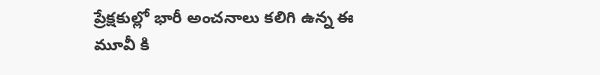ప్రేక్షకుల్లో భారీ అంచనాలు కలిగి ఉన్న ఈ
మూవీ కి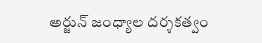అర్జున్ జంధ్యాల దర్శకత్వం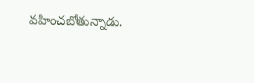వహించబోతున్నాడు.